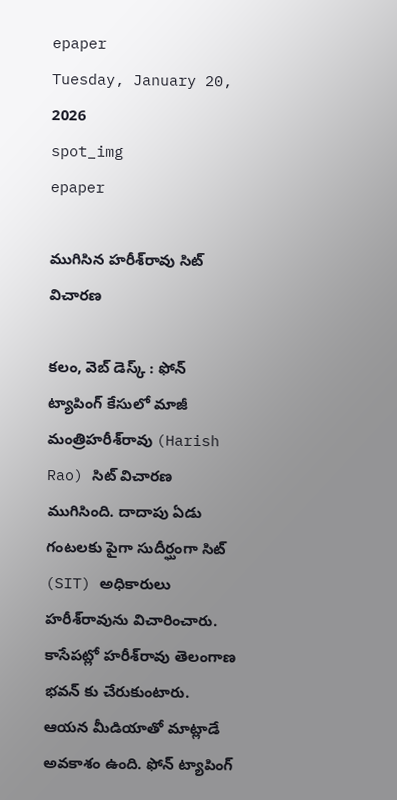epaper
Tuesday, January 20, 2026
spot_img
epaper

ముగిసిన హరీశ్‌రావు సిట్ విచారణ

కలం, వెబ్ డెస్క్ : ఫోన్ ట్యాపింగ్ కేసులో మాజీ మంత్రిహరీశ్‌రావు (Harish Rao) సిట్ విచారణ ముగిసింది. దాదాపు ఏడు గంటలకు పైగా సుదీర్ఘంగా సిట్ (SIT) అధికారులు హరీశ్‌రావును విచారించారు. కాసేపట్లో హరీశ్‌రావు తెలంగాణ భవన్ కు చేరుకుంటారు. ఆయన మీడియాతో మాట్లాడే అవకాశం ఉంది. ఫోన్ ట్యాపింగ్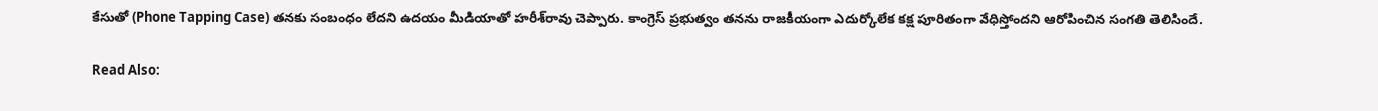కేసుతో (Phone Tapping Case) తనకు సంబంధం లేదని ఉదయం మీడియాతో హరీశ్‌రావు చెప్పారు. కాంగ్రెస్ ప్రభుత్వం తనను రాజకీయంగా ఎదుర్కోలేక కక్ష పూరితంగా వేధిస్తోందని ఆరోపించిన సంగతి తెలిసిందే.

Read Also: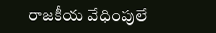రాజకీయ వేధింపులే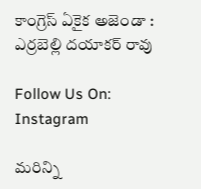కాంగ్రెస్ ఏకైక అజెండా : ఎర్రబెల్లి దయాకర్ రావు

Follow Us On: Instagram

మ‌రిన్ని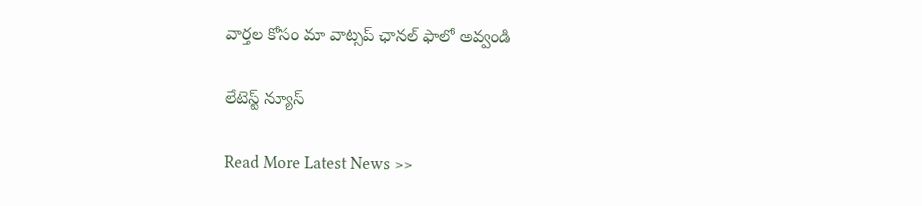వార్త‌ల కోసం మా వాట్స‌ప్ ఛాన‌ల్ ఫాలో అవ్వండి

లేటెస్ట్ న్యూస్‌

Read More Latest News >>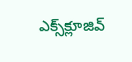ఎక్స్‌క్లూజివ్‌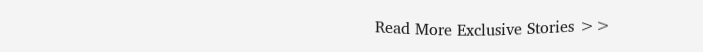Read More Exclusive Stories >>